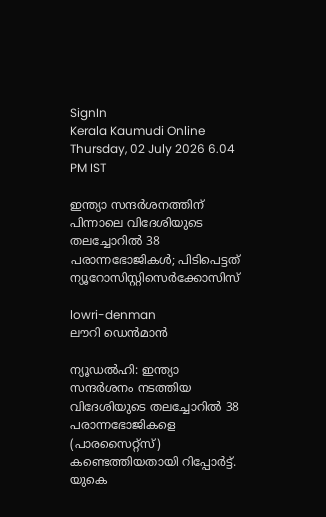SignIn
Kerala Kaumudi Online
Thursday, 02 July 2026 6.04 PM IST

ഇന്ത്യാ സന്ദർശനത്തിന് പിന്നാലെ വിദേശിയുടെ തലച്ചോറിൽ 38 പരാന്നഭോജികൾ; പിടിപെട്ടത് ന്യൂറോസിസ്റ്റിസെർക്കോസിസ്

lowri-denman
ലൗറി ഡെൻമാൻ

ന്യൂഡൽഹി: ഇന്ത്യാ സന്ദർശനം നടത്തിയ വിദേശിയുടെ തലച്ചോറിൽ 38 പരാന്നഭോജികളെ (പാരസൈറ്റ്‌സ്) കണ്ടെത്തിയതായി റിപ്പോർട്ട്. യുകെ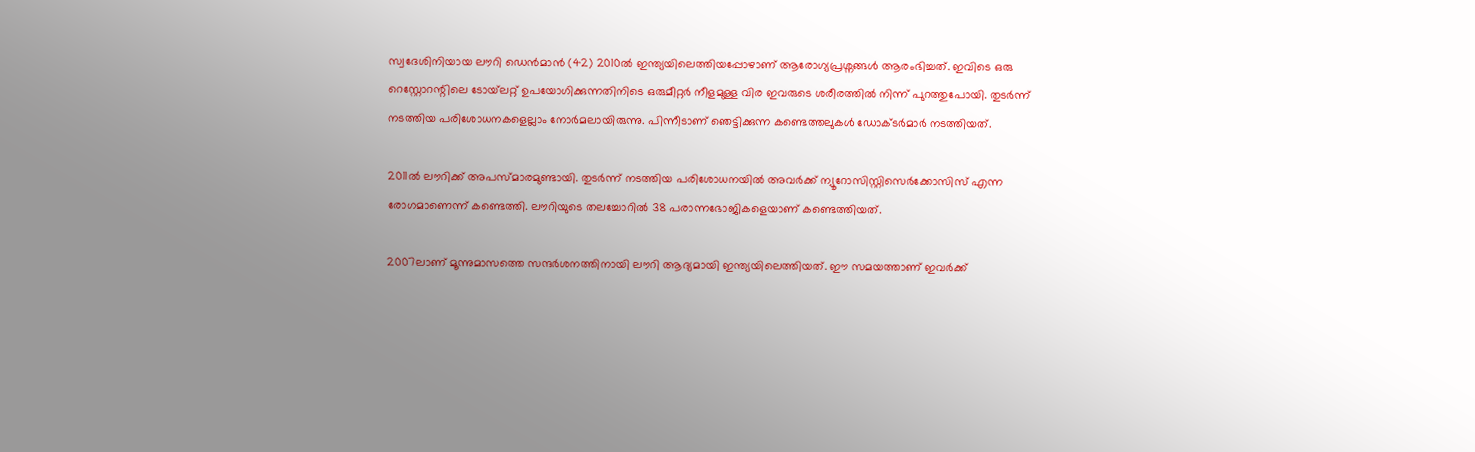സ്വദേശിനിയായ ലൗറി ഡെൻമാൻ (42) 2010ൽ ഇന്ത്യയിലെത്തിയപ്പോഴാണ് ആരോഗ്യപ്രശ്നങ്ങൾ ആരംഭിച്ചത്. ഇവിടെ ഒരു റെസ്റ്റോറന്റിലെ ടോയ്‌ലറ്റ് ഉപയോഗിക്കുന്നതിനിടെ ഒരുമീറ്റർ നീളമുള്ള വിര ഇവരുടെ ശരീരത്തിൽ നിന്ന് പുറത്തുപോയി. തുടർന്ന് നടത്തിയ പരിശോധനകളെല്ലാം നോർമലായിരുന്നു. പിന്നീടാണ് ഞെട്ടിക്കുന്ന കണ്ടെത്തലുകൾ ഡോക്‌ടർമാർ നടത്തിയത്.

2011ൽ ലൗറിക്ക് അപസ്‌മാരമുണ്ടായി. തുടർന്ന് നടത്തിയ പരിശോധനയിൽ അവർക്ക് ന്യൂറോസിസ്റ്റിസെർക്കോസിസ് എന്ന രോഗമാണെന്ന് കണ്ടെത്തി. ലൗറിയുടെ തലച്ചോറിൽ 38 പരാന്നഭോജികളെയാണ് കണ്ടെത്തിയത്.

2007ലാണ് മൂന്നുമാസത്തെ സന്ദർശനത്തിനായി ലൗറി ആദ്യമായി ഇന്ത്യയിലെത്തിയത്. ഈ സമയത്താണ് ഇവർക്ക്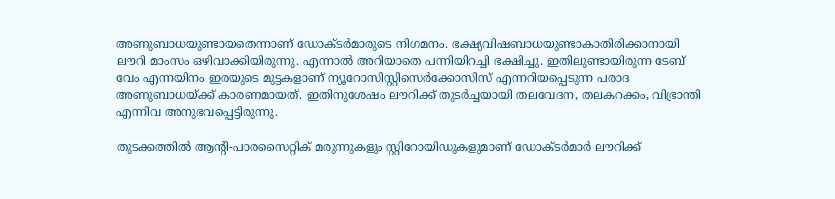അണുബാധയുണ്ടായതെന്നാണ് ഡോക്‌ടർമാരുടെ നിഗമനം. ഭക്ഷ്യവിഷബാധയുണ്ടാകാതിരിക്കാനായി ലൗറി മാംസം ഒഴിവാക്കിയിരുന്നു. എന്നാൽ അറിയാതെ പന്നിയിറച്ചി ഭക്ഷിച്ചു. ഇതിലുണ്ടായിരുന്ന ടേബ് വേം എന്നയിനം ഇരയുടെ മുട്ടകളാണ് ന്യൂറോസിസ്റ്റിസെർക്കോസിസ് എന്നറിയപ്പെടുന്ന പരാദ അണുബാധയ്ക്ക് കാരണമായത്. ഇതിനുശേഷം ലൗറിക്ക് തുടർച്ചയായി തലവേദന, തലകറക്കം, വിഭ്രാന്തി എന്നിവ അനുഭവപ്പെട്ടിരുന്നു.

തുടക്കത്തിൽ ആന്റി-പാരസൈറ്റിക് മരുന്നുകളും സ്റ്റിറോയിഡുകളുമാണ് ഡോക്‌ടർമാർ ലൗറിക്ക്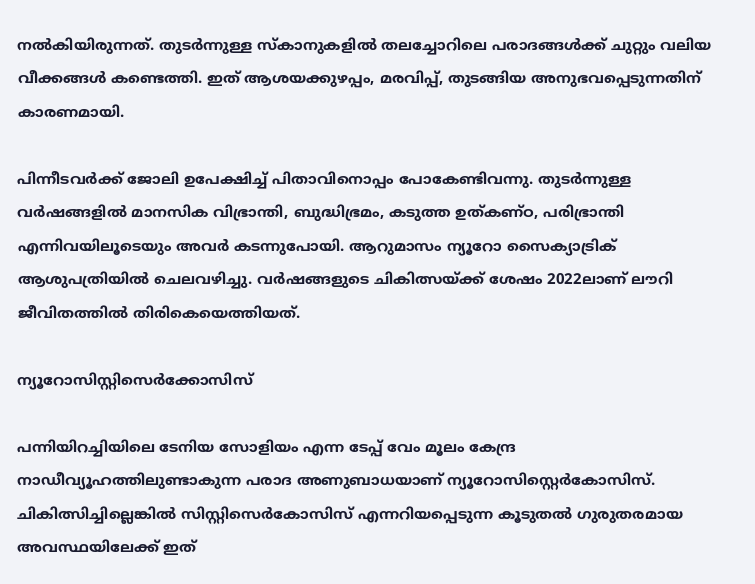നൽകിയിരുന്നത്. തുടർന്നുള്ള സ്കാനുകളിൽ തലച്ചോറിലെ പരാദങ്ങൾക്ക് ചുറ്റും വലിയ വീക്കങ്ങൾ കണ്ടെത്തി. ഇത് ആശയക്കുഴപ്പം, മരവിപ്പ്, തുടങ്ങിയ അനുഭവപ്പെടുന്നതിന് കാരണമായി.

പിന്നീടവർക്ക് ജോലി ഉപേക്ഷിച്ച് പിതാവിനൊപ്പം പോകേണ്ടിവന്നു. തുടർന്നുള്ള വർഷങ്ങളിൽ മാനസിക വിഭ്രാന്തി, ബുദ്ധിഭ്രമം, കടുത്ത ഉത്കണ്ഠ, പരിഭ്രാന്തി എന്നിവയിലൂടെയും അവർ കടന്നുപോയി. ആറുമാസം ന്യൂറോ സൈക്യാട്രിക് ആശുപത്രിയിൽ ചെലവഴിച്ചു. വർഷങ്ങളുടെ ചികിത്സയ്ക്ക് ശേഷം 2022ലാണ് ലൗറി ജീവിതത്തിൽ തിരികെയെത്തിയത്.

ന്യൂറോസിസ്റ്റിസെർക്കോസിസ്

പന്നിയിറച്ചിയിലെ ടേനിയ സോളിയം എന്ന ടേപ്പ് വേം മൂലം കേന്ദ്ര നാഡീവ്യൂഹത്തിലുണ്ടാകുന്ന പരാദ അണുബാധയാണ് ന്യൂറോസിസ്റ്റെർകോസിസ്. ചികിത്സിച്ചില്ലെങ്കിൽ സിസ്റ്റിസെർകോസിസ് എന്നറിയപ്പെടുന്ന കൂടുതൽ ഗുരുതരമായ അവസ്ഥയിലേക്ക് ഇത്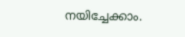നയിച്ചേക്കാം.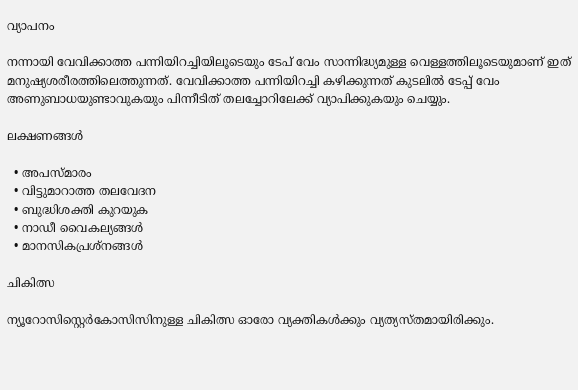വ്യാപനം

നന്നായി വേവിക്കാത്ത പന്നിയിറച്ചിയിലൂടെയും ടേപ് വേം സാന്നിദ്ധ്യമുള്ള വെള്ളത്തിലൂടെയുമാണ് ഇത് മനുഷ്യശരീരത്തിലെത്തുന്നത്. വേവിക്കാത്ത പന്നിയിറച്ചി കഴിക്കുന്നത് കുടലിൽ ടേപ്പ് വേം അണുബാധയുണ്ടാവുകയും പിന്നീടിത് തലച്ചോറിലേക്ക് വ്യാപിക്കുകയും ചെയ്യും.

ലക്ഷണങ്ങൾ

  • അപസ്മാരം
  • വിട്ടുമാറാത്ത തലവേദന
  • ബുദ്ധിശക്തി കുറയുക
  • നാഡീ വൈകല്യങ്ങൾ
  • മാനസികപ്രശ്നങ്ങൾ

ചികിത്സ

ന്യൂറോസിസ്റ്റെർകോസിസിനുള്ള ചികിത്സ ഓരോ വ്യക്തികൾക്കും വ്യത്യസ്തമായിരിക്കും.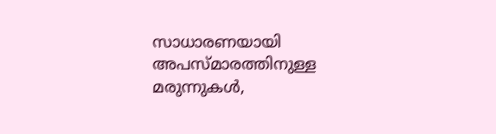സാധാരണയായി അപസ്മാരത്തിനുള്ള മരുന്നുകൾ,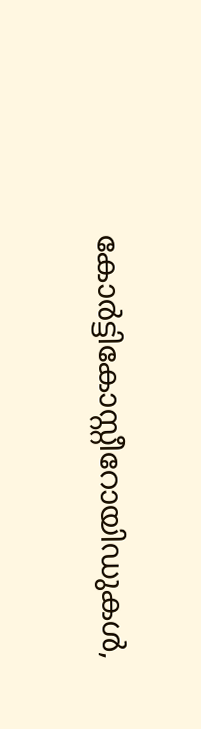കോർട്ടികോസ്റ്റീറോയിഡുകൾ,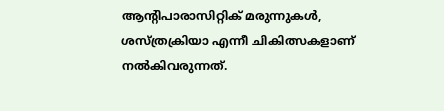ആന്റിപാരാസിറ്റിക് മരുന്നുകൾ, ശസ്ത്രക്രിയാ എന്നീ ചികിത്സകളാണ് നൽകിവരുന്നത്.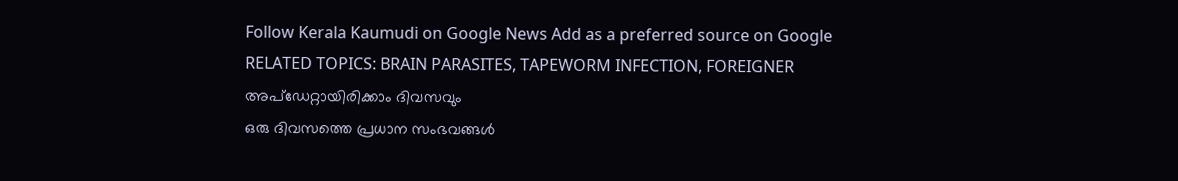Follow Kerala Kaumudi on Google News Add as a preferred source on Google
RELATED TOPICS: BRAIN PARASITES, TAPEWORM INFECTION, FOREIGNER
അപ്ഡേറ്റായിരിക്കാം ദിവസവും
ഒരു ദിവസത്തെ പ്രധാന സംഭവങ്ങൾ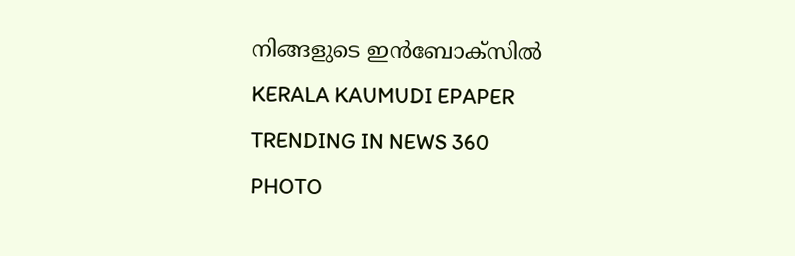നിങ്ങളുടെ ഇൻബോക്സിൽ
KERALA KAUMUDI EPAPER
TRENDING IN NEWS 360
PHOTO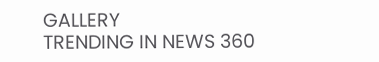GALLERY
TRENDING IN NEWS 360